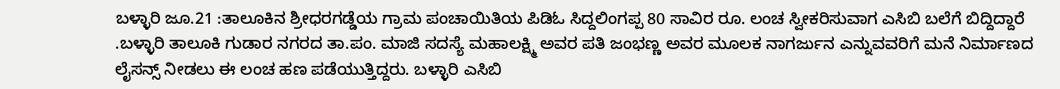ಬಳ್ಳಾರಿ ಜೂ.21 :ತಾಲೂಕಿನ ಶ್ರೀಧರಗಡ್ಡೆಯ ಗ್ರಾಮ ಪಂಚಾಯಿತಿಯ ಪಿಡಿಓ ಸಿದ್ದಲಿಂಗಪ್ಪ 80 ಸಾವಿರ ರೂ. ಲಂಚ ಸ್ವೀಕರಿಸುವಾಗ ಎಸಿಬಿ ಬಲೆಗೆ ಬಿದ್ದಿದ್ದಾರೆ .ಬಳ್ಳಾರಿ ತಾಲೂಕಿ ಗುಡಾರ ನಗರದ ತಾ.ಪಂ. ಮಾಜಿ ಸದಸ್ಯೆ ಮಹಾಲಕ್ಷ್ಮಿ ಅವರ ಪತಿ ಜಂಭಣ್ಣ ಅವರ ಮೂಲಕ ನಾಗರ್ಜುನ ಎನ್ನುವವರಿಗೆ ಮನೆ ನಿರ್ಮಾಣದ ಲೈಸನ್ಸ್ ನೀಡಲು ಈ ಲಂಚ ಹಣ ಪಡೆಯುತ್ತಿದ್ದರು. ಬಳ್ಳಾರಿ ಎಸಿಬಿ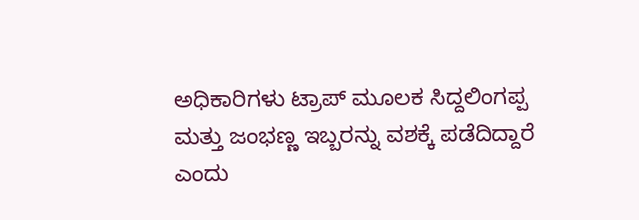ಅಧಿಕಾರಿಗಳು ಟ್ರಾಪ್ ಮೂಲಕ ಸಿದ್ದಲಿಂಗಪ್ಪ ಮತ್ತು ಜಂಭಣ್ಣ ಇಬ್ಬರನ್ನು ವಶಕ್ಕೆ ಪಡೆದಿದ್ದಾರೆ ಎಂದು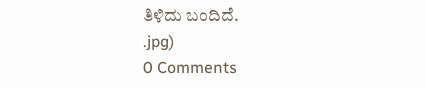ತಿಳಿದು ಬಂದಿದೆ.
.jpg)
0 Comments